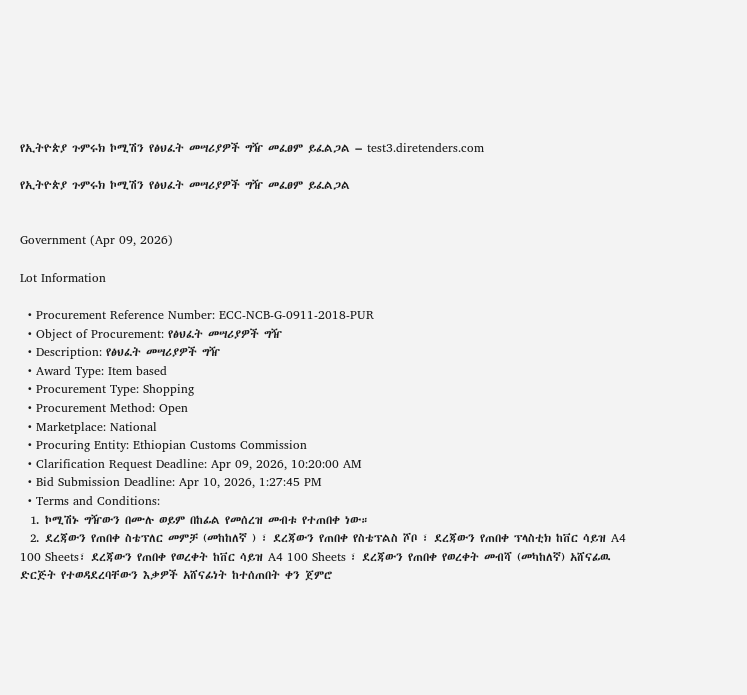የኢትዮጵያ ጉምሩክ ኮሚሽን የፅህፈት መሣሪያዎች ግዥ መፈፀም ይፈልጋል – test3.diretenders.com

የኢትዮጵያ ጉምሩክ ኮሚሽን የፅህፈት መሣሪያዎች ግዥ መፈፀም ይፈልጋል


Government (Apr 09, 2026)

Lot Information

  • Procurement Reference Number: ECC-NCB-G-0911-2018-PUR
  • Object of Procurement: የፅህፈት መሣሪያዎች ግዥ
  • Description: የፅህፈት መሣሪያዎች ግዥ
  • Award Type: Item based
  • Procurement Type: Shopping
  • Procurement Method: Open
  • Marketplace: National
  • Procuring Entity: Ethiopian Customs Commission
  • Clarification Request Deadline: Apr 09, 2026, 10:20:00 AM
  • Bid Submission Deadline: Apr 10, 2026, 1:27:45 PM
  • Terms and Conditions:
  1. ኮሚሽኑ ግዥውን በሙሉ ወይም በከፊል የመሰረዝ መብቱ የተጠበቀ ነው።
  2. ደረጃውን የጠበቀ ስቴፕለር መምቻ (መከከለኛ ) ፣ ደረጃውን የጠበቀ የስቴፕልስ ሾቦ ፣ ደረጃውን የጠበቀ ፕላስቲክ ከቨር ሳይዝ A4 100 Sheets፣ ደረጃውን የጠበቀ የወረቀት ከቨር ሳይዝ A4 100 Sheets ፣ ደረጃውን የጠበቀ የወረቀት መብሻ (መካከለኛ) አሸናፊዉ ድርጅት የተወዳደረባቸውን እቃዎች አሸናፊነት ከተሰጠበት ቀን ጀምሮ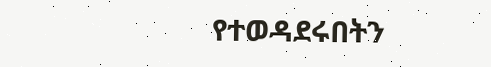የተወዳደሩበትን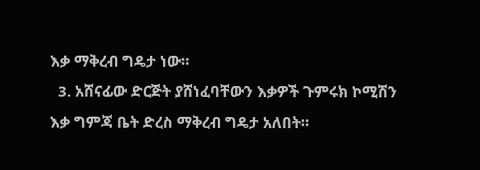እቃ ማቅረብ ግዴታ ነው።
  3. አሸናፊው ድርጅት ያሸነፈባቸውን እቃዎች ጉምሩክ ኮሚሽን እቃ ግምጃ ቤት ድረስ ማቅረብ ግዴታ አለበት።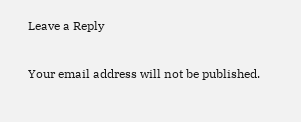Leave a Reply

Your email address will not be published.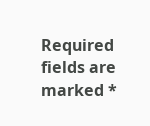Required fields are marked *